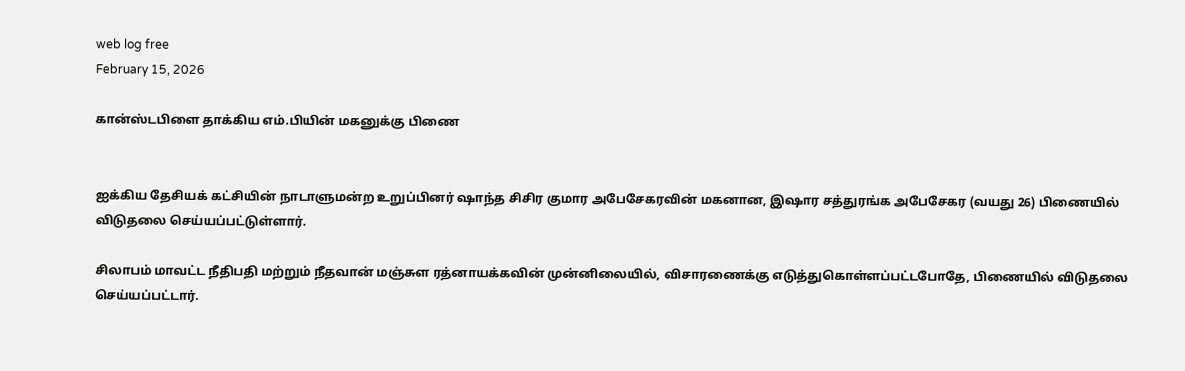web log free
February 15, 2026

கான்ஸ்டபிளை தாக்கிய எம்.பியின் மகனுக்கு பிணை


ஐக்கிய தேசியக் கட்சியின் நாடாளுமன்ற உறுப்பினர் ஷாந்த சிசிர குமார அபேசேகரவின் மகனான, இஷார சத்துரங்க அபேசேகர (வயது 26) பிணையில் விடுதலை செய்யப்பட்டுள்ளார்.

சிலாபம் மாவட்ட நீதிபதி மற்றும் நீதவான் மஞ்சுள ரத்னாயக்கவின் முன்னிலையில், விசாரணைக்கு எடுத்துகொள்ளப்பட்டபோதே, பிணையில் விடுதலை செய்யப்பட்டார்.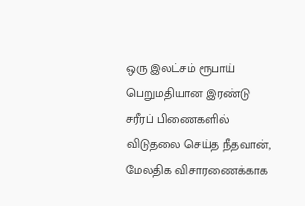ஒரு இலட்சம் ரூபாய் பெறுமதியான இரண்டு சரீரப் பிணைகளில் விடுதலை செய்த நீதவான், மேலதிக விசாரணைக்காக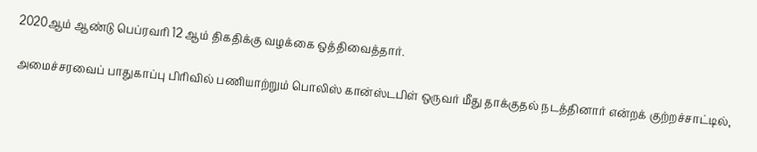2020ஆம் ஆண்டு பெப்ரவரி 12 ஆம் திகதிக்கு வழக்கை ஒத்திவைத்தார்.

அமைச்சரவைப் பாதுகாப்பு பிரிவில் பணியாற்றும் பொலிஸ் கான்ஸ்டபிள் ஒருவர் மீது தாக்குதல் நடத்தினார் என்றக் குற்றச்சாட்டில்,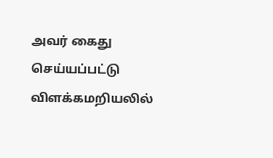அவர் கைது செய்யப்பட்டு விளக்கமறியலில்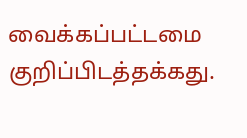வைக்கப்பட்டமை குறிப்பிடத்தக்கது.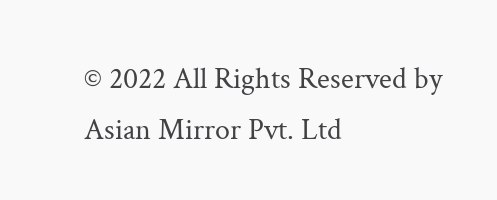© 2022 All Rights Reserved by Asian Mirror Pvt. Ltd